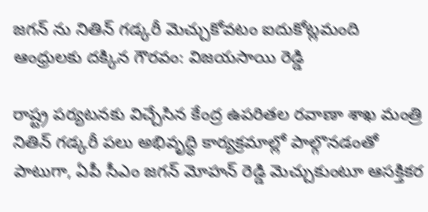జగన్ ను నితిన్ గడ్కరీ మెచ్చుకోవటం ఐదుకోట్లమంది ఆంధ్రులకు దక్కిన గౌరవం: విజయసాయి రెడ్డి

రాష్ట్ర పర్యటనకు విచ్చేసిన కేంద్ర ఉపరితల రవాణా శాఖ మంత్రి నితిన్ గడ్కరీ పలు అభివృద్ధి కార్యక్రమాల్లో పాల్గొనడంతో పాటుగా, ఏపీ సీఎం జగన్ మోహన్ రెడ్డి మెచ్చుకుంటూ ఆసక్తికర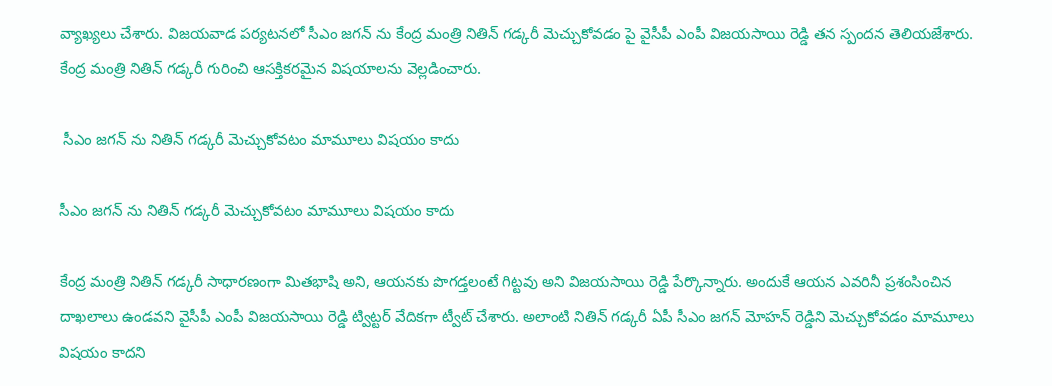వ్యాఖ్యలు చేశారు. విజయవాడ పర్యటనలో సీఎం జగన్ ను కేంద్ర మంత్రి నితిన్ గడ్కరీ మెచ్చుకోవడం పై వైసీపీ ఎంపీ విజయసాయి రెడ్డి తన స్పందన తెలియజేశారు. కేంద్ర మంత్రి నితిన్ గడ్కరీ గురించి ఆసక్తికరమైన విషయాలను వెల్లడించారు.

 సీఎం జగన్ ను నితిన్ గడ్కరీ మెచ్చుకోవటం మామూలు విషయం కాదు

సీఎం జగన్ ను నితిన్ గడ్కరీ మెచ్చుకోవటం మామూలు విషయం కాదు

కేంద్ర మంత్రి నితిన్ గడ్కరీ సాధారణంగా మితభాషి అని, ఆయనకు పొగడ్తలంటే గిట్టవు అని విజయసాయి రెడ్డి పేర్కొన్నారు. అందుకే ఆయన ఎవరినీ ప్రశంసించిన దాఖలాలు ఉండవని వైసీపీ ఎంపీ విజయసాయి రెడ్డి ట్విట్టర్ వేదికగా ట్వీట్ చేశారు. అలాంటి నితిన్ గడ్కరీ ఏపీ సీఎం జగన్ మోహన్ రెడ్డిని మెచ్చుకోవడం మామూలు విషయం కాదని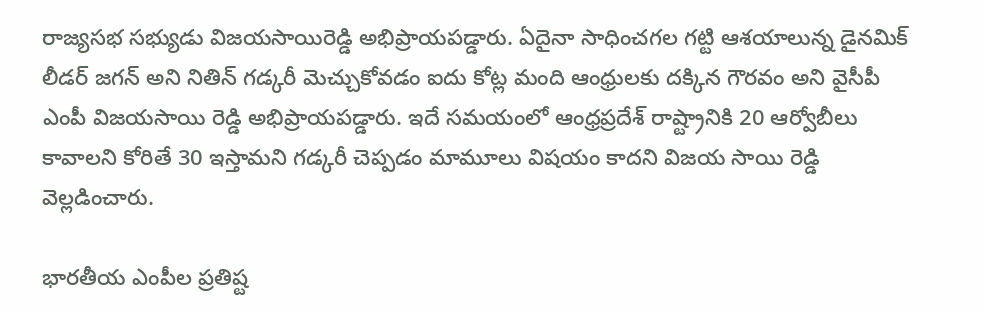రాజ్యసభ సభ్యుడు విజయసాయిరెడ్డి అభిప్రాయపడ్డారు. ఏదైనా సాధించగల గట్టి ఆశయాలున్న డైనమిక్ లీడర్ జగన్ అని నితిన్ గడ్కరీ మెచ్చుకోవడం ఐదు కోట్ల మంది ఆంధ్రులకు దక్కిన గౌరవం అని వైసీపీ ఎంపీ విజయసాయి రెడ్డి అభిప్రాయపడ్డారు. ఇదే సమయంలో ఆంధ్రప్రదేశ్ రాష్ట్రానికి 20 ఆర్వోబీలు కావాలని కోరితే 30 ఇస్తామని గడ్కరీ చెప్పడం మామూలు విషయం కాదని విజయ సాయి రెడ్డి వెల్లడించారు.

భారతీయ ఎంపీల ప్రతిష్ట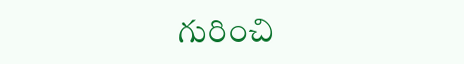గురించి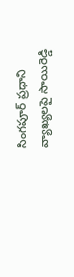సింగపూర్ ప్రధాని వ్యాఖ్యలపై సాయిరెడ్డి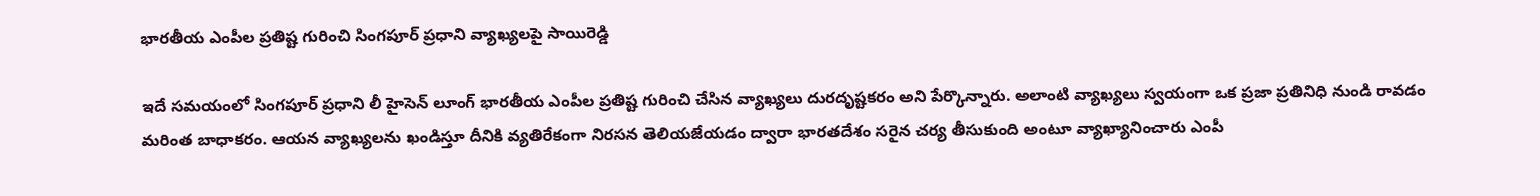భారతీయ ఎంపీల ప్రతిష్ట గురించి సింగపూర్ ప్రధాని వ్యాఖ్యలపై సాయిరెడ్డి

ఇదే సమయంలో సింగపూర్ ప్రధాని లీ హైసెన్ లూంగ్ భారతీయ ఎంపీల ప్రతిష్ట గురించి చేసిన వ్యాఖ్యలు దురదృష్టకరం అని పేర్కొన్నారు. అలాంటి వ్యాఖ్యలు స్వయంగా ఒక ప్రజా ప్రతినిధి నుండి రావడం మరింత బాధాకరం. ఆయన వ్యాఖ్యలను ఖండిస్తూ దీనికి వ్యతిరేకంగా నిరసన తెలియజేయడం ద్వారా భారతదేశం సరైన చర్య తీసుకుంది అంటూ వ్యాఖ్యానించారు ఎంపీ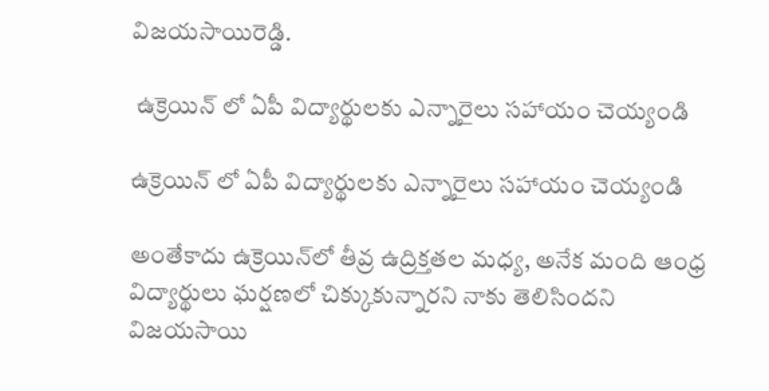విజయసాయిరెడ్డి.

 ఉక్రెయిన్ లో ఏపీ విద్యార్థులకు ఎన్నారైలు సహాయం చెయ్యండి

ఉక్రెయిన్ లో ఏపీ విద్యార్థులకు ఎన్నారైలు సహాయం చెయ్యండి

అంతేకాదు ఉక్రెయిన్‌లో తీవ్ర ఉద్రిక్తతల మధ్య, అనేక మంది ఆంధ్ర విద్యార్థులు ఘర్షణలో చిక్కుకున్నారని నాకు తెలిసిందని విజయసాయి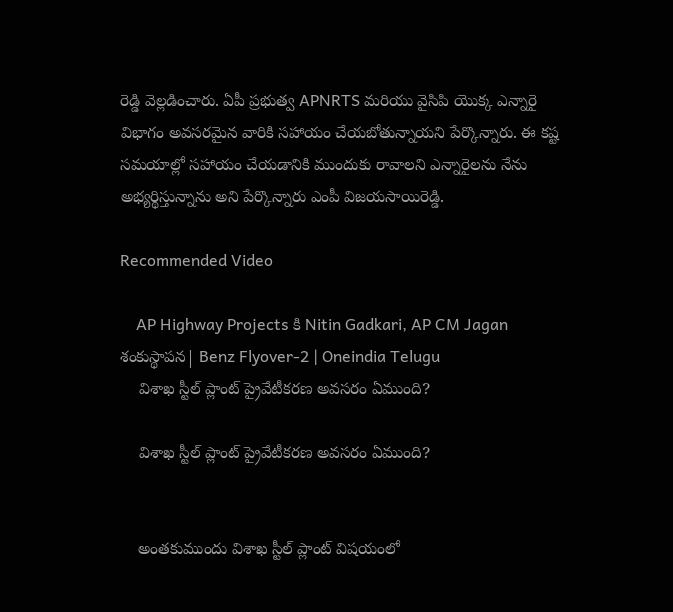రెడ్డి వెల్లడించారు. ఏపీ ప్రభుత్వ APNRTS మరియు వైసిపి యొక్క ఎన్నారై విభాగం అవసరమైన వారికి సహాయం చేయబోతున్నాయని పేర్కొన్నారు. ఈ కష్ట సమయాల్లో సహాయం చేయడానికి ముందుకు రావాలని ఎన్నారైలను నేను అభ్యర్థిస్తున్నాను అని పేర్కొన్నారు ఎంపీ విజయసాయిరెడ్డి.

Recommended Video

    AP Highway Projects కి Nitin Gadkari, AP CM Jagan శంకుస్థాపన| Benz Flyover-2 | Oneindia Telugu
    విశాఖ స్టీల్ ప్లాంట్ ప్రైవేటీకరణ అవసరం ఏముంది?

    విశాఖ స్టీల్ ప్లాంట్ ప్రైవేటీకరణ అవసరం ఏముంది?


    అంతకుముందు విశాఖ స్టీల్ ప్లాంట్ విషయంలో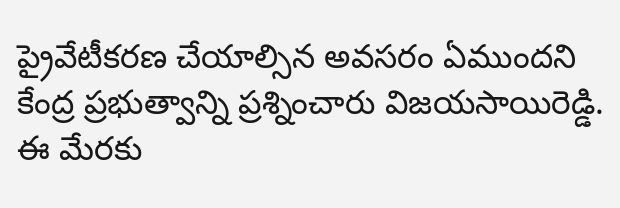ప్రైవేటీకరణ చేయాల్సిన అవసరం ఏముందని కేంద్ర ప్రభుత్వాన్ని ప్రశ్నించారు విజయసాయిరెడ్డి. ఈ మేరకు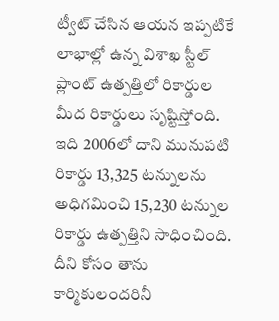ట్వీట్ చేసిన ఆయన ఇప్పటికే లాభాల్లో ఉన్న విశాఖ స్టీల్ ప్లాంట్ ఉత్పత్తిలో రికార్డుల మీద రికార్డులు సృష్టిస్తోంది. ఇది 2006లో దాని మునుపటి రికార్డు 13,325 టన్నులను అధిగమించి 15,230 టన్నుల రికార్డు ఉత్పత్తిని సాధించింది. దీని కోసం తాను కార్మికులందరినీ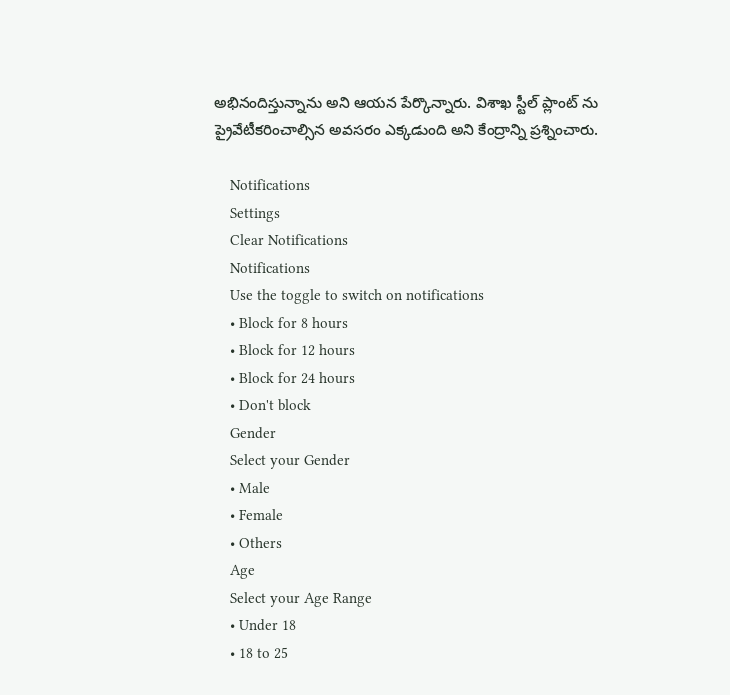అభినందిస్తున్నాను అని ఆయన పేర్కొన్నారు. విశాఖ స్టీల్ ప్లాంట్ ను ప్రైవేటీకరించాల్సిన అవసరం ఎక్కడుంది అని కేంద్రాన్ని ప్రశ్నించారు.

    Notifications
    Settings
    Clear Notifications
    Notifications
    Use the toggle to switch on notifications
    • Block for 8 hours
    • Block for 12 hours
    • Block for 24 hours
    • Don't block
    Gender
    Select your Gender
    • Male
    • Female
    • Others
    Age
    Select your Age Range
    • Under 18
    • 18 to 25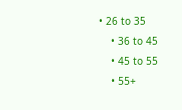• 26 to 35
    • 36 to 45
    • 45 to 55
    • 55+